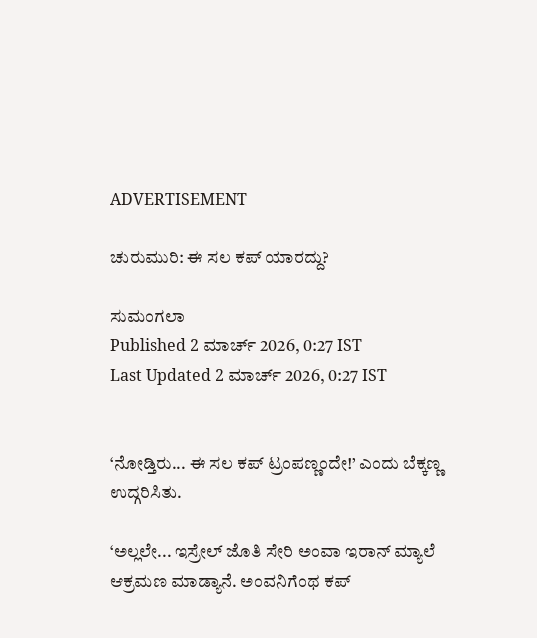ADVERTISEMENT

ಚುರುಮುರಿ: ಈ ಸಲ ಕಪ್‌ ಯಾರದ್ದು?

ಸುಮಂಗಲಾ
Published 2 ಮಾರ್ಚ್ 2026, 0:27 IST
Last Updated 2 ಮಾರ್ಚ್ 2026, 0:27 IST


‘ನೋಡ್ತಿರು... ಈ ಸಲ ಕಪ್‌ ಟ್ರಂಪಣ್ಣಂದೇ!’ ಎಂದು ಬೆಕ್ಕಣ್ಣ ಉದ್ಗರಿಸಿತು.

‘ಅಲ್ಲಲೇ... ಇಸ್ರೇಲ್ ಜೊತಿ ಸೇರಿ ಅಂವಾ ಇರಾನ್‌ ಮ್ಯಾಲೆ ಆಕ್ರಮಣ ಮಾಡ್ಯಾನೆ. ಅಂವನಿಗೆಂಥ ಕಪ್‌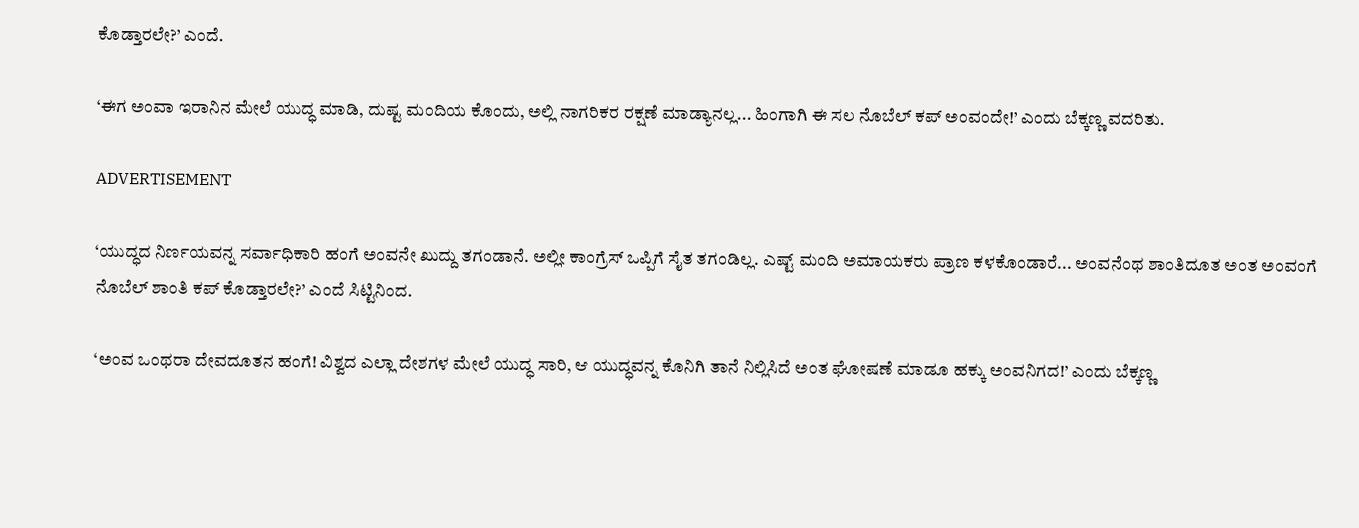ಕೊಡ್ತಾರಲೇ?’ ಎಂದೆ.

‘ಈಗ ಅಂವಾ ಇರಾನಿನ ಮೇಲೆ ಯುದ್ಧ ಮಾಡಿ, ದುಷ್ಟ ಮಂದಿಯ ಕೊಂದು, ಅಲ್ಲಿ ನಾಗರಿಕರ ರಕ್ಷಣೆ ಮಾಡ್ಯಾನಲ್ಲ... ಹಿಂಗಾಗಿ ಈ ಸಲ ನೊಬೆಲ್‌ ಕಪ್‌ ಅಂವಂದೇ!’ ಎಂದು ಬೆಕ್ಕಣ್ಣ ವದರಿತು.

ADVERTISEMENT

‘ಯುದ್ಧದ ನಿರ್ಣಯವನ್ನ ಸರ್ವಾಧಿಕಾರಿ ಹಂಗೆ ಅಂವನೇ ಖುದ್ದು ತಗಂಡಾನೆ. ಅಲ್ಲೀ ಕಾಂಗ್ರೆಸ್‌ ಒಪ್ಪಿಗೆ ಸೈತ ತಗಂಡಿಲ್ಲ. ಎಷ್ಟ್‌ ಮಂದಿ ಅಮಾಯಕರು ಪ್ರಾಣ ಕಳಕೊಂಡಾರೆ... ಅಂವನೆಂಥ ಶಾಂತಿದೂತ ಅಂತ ಅಂವಂಗೆ ನೊಬೆಲ್‌ ಶಾಂತಿ ಕಪ್‌ ಕೊಡ್ತಾರಲೇ?’ ಎಂದೆ ಸಿಟ್ಟಿನಿಂದ.

‘ಅಂವ ಒಂಥರಾ ದೇವದೂತನ ಹಂಗೆ! ವಿಶ್ವದ ಎಲ್ಲಾ ದೇಶಗಳ ಮೇಲೆ ಯುದ್ಧ ಸಾರಿ, ಆ ಯುದ್ಧವನ್ನ ಕೊನಿಗಿ ತಾನೆ ನಿಲ್ಲಿಸಿದೆ ಅಂತ ಘೋಷಣೆ ಮಾಡೂ ಹಕ್ಕು ಅಂವನಿಗದ!’ ಎಂದು ಬೆಕ್ಕಣ್ಣ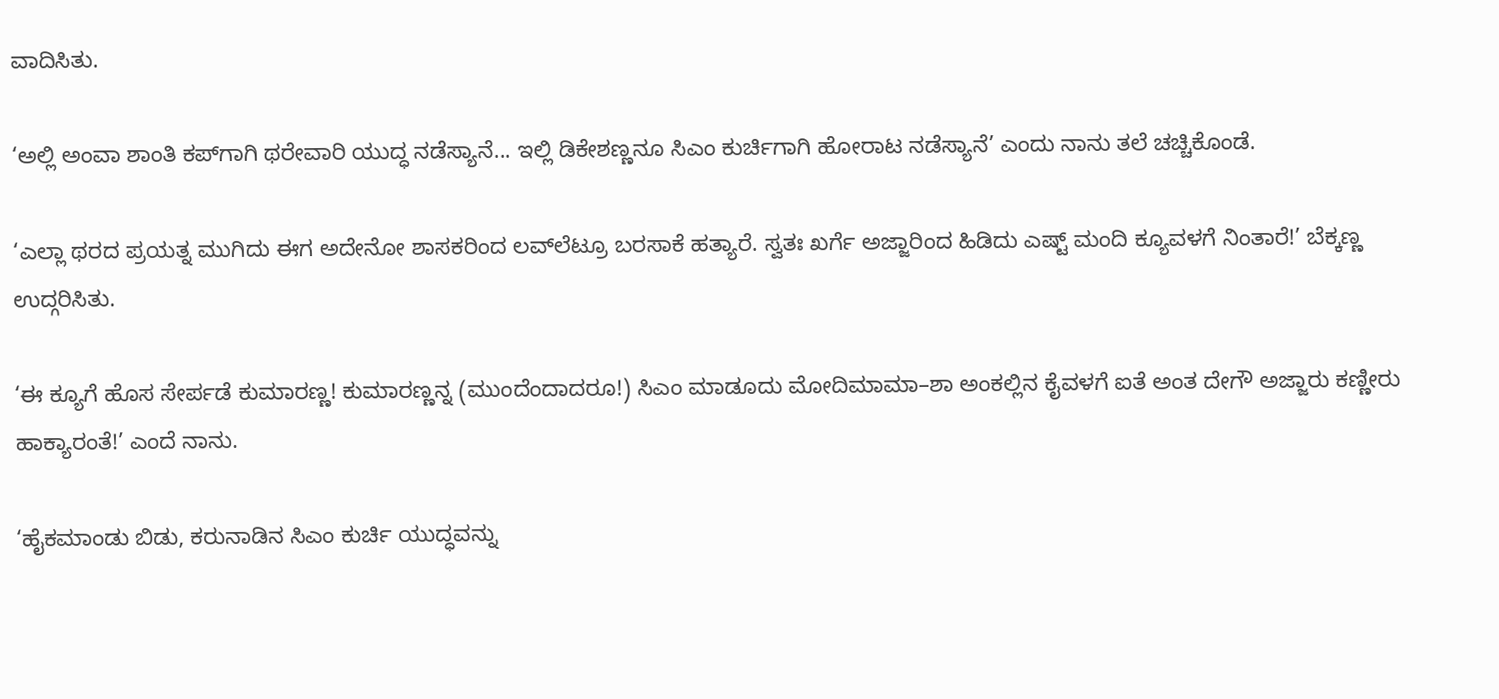ವಾದಿಸಿತು.

‘ಅಲ್ಲಿ ಅಂವಾ ಶಾಂತಿ ಕಪ್‌ಗಾಗಿ ಥರೇವಾರಿ ಯುದ್ಧ ನಡೆಸ್ಯಾನೆ... ಇಲ್ಲಿ ಡಿಕೇಶಣ್ಣನೂ ಸಿಎಂ ಕುರ್ಚಿಗಾಗಿ ಹೋರಾಟ ನಡೆಸ್ಯಾನೆ’ ಎಂದು ನಾನು ತಲೆ ಚಚ್ಚಿಕೊಂಡೆ.

‘ಎಲ್ಲಾ ಥರದ ಪ್ರಯತ್ನ ಮುಗಿದು ಈಗ ಅದೇನೋ ಶಾಸಕರಿಂದ ಲವ್‌ಲೆಟ್ರೂ ಬರಸಾಕೆ ಹತ್ಯಾರೆ. ಸ್ವತಃ ಖರ್ಗೆ ಅಜ್ಜಾರಿಂದ ಹಿಡಿದು ಎಷ್ಟ್‌ ಮಂದಿ ಕ್ಯೂವಳಗೆ ನಿಂತಾರೆ!’ ಬೆಕ್ಕಣ್ಣ ಉದ್ಗರಿಸಿತು.

‘ಈ ಕ್ಯೂಗೆ ಹೊಸ ಸೇರ್ಪಡೆ ಕುಮಾರಣ್ಣ! ಕುಮಾರಣ್ಣನ್ನ (ಮುಂದೆಂದಾದರೂ!) ಸಿಎಂ ಮಾಡೂದು ಮೋದಿಮಾಮಾ–ಶಾ ಅಂಕಲ್ಲಿನ ಕೈವಳಗೆ ಐತೆ ಅಂತ ದೇಗೌ ಅಜ್ಜಾರು ಕಣ್ಣೀರು ಹಾಕ್ಯಾರಂತೆ!’ ಎಂದೆ ನಾನು.

‘ಹೈಕಮಾಂಡು ಬಿಡು, ಕರುನಾಡಿನ ಸಿಎಂ ಕುರ್ಚಿ ಯುದ್ಧವನ್ನು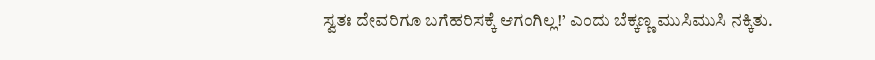ಸ್ವತಃ ದೇವರಿಗೂ ಬಗೆಹರಿಸಕ್ಕೆ ಆಗಂಗಿಲ್ಲ!’ ಎಂದು ಬೆಕ್ಕಣ್ಣ ಮುಸಿಮುಸಿ ನಕ್ಕಿತು.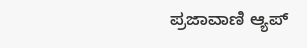ಪ್ರಜಾವಾಣಿ ಆ್ಯಪ್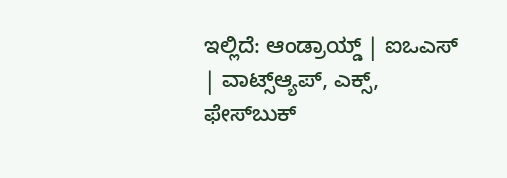ಇಲ್ಲಿದೆ: ಆಂಡ್ರಾಯ್ಡ್ | ಐಒಎಸ್ | ವಾಟ್ಸ್ಆ್ಯಪ್, ಎಕ್ಸ್, ಫೇಸ್‌ಬುಕ್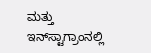ಮತ್ತು ಇನ್‌ಸ್ಟಾಗ್ರಾಂನಲ್ಲಿ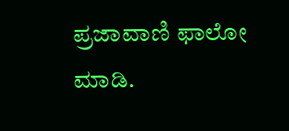ಪ್ರಜಾವಾಣಿ ಫಾಲೋ ಮಾಡಿ.